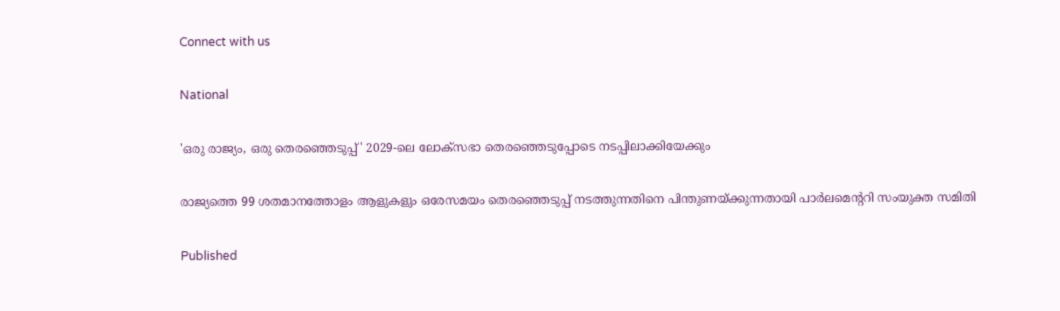Connect with us

National

'ഒരു രാജ്യം, ഒരു തെരഞ്ഞെടുപ്പ്' 2029-ലെ ലോക്സഭാ തെരഞ്ഞെടുപ്പോടെ നടപ്പിലാക്കിയേക്കും

രാജ്യത്തെ 99 ശതമാനത്തോളം ആളുകളും ഒരേസമയം തെരഞ്ഞെടുപ്പ് നടത്തുന്നതിനെ പിന്തുണയ്ക്കുന്നതായി പാര്‍ലമെന്ററി സംയുക്ത സമിതി

Published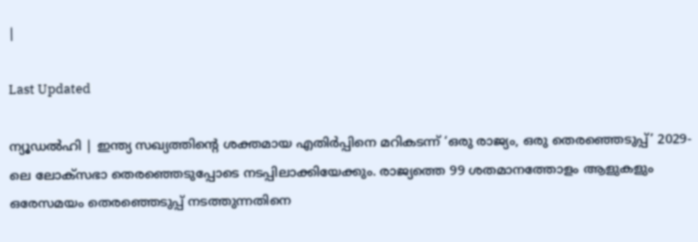|

Last Updated

ന്യൂഡല്‍ഹി | ഇന്ത്യ സഖ്യത്തിന്റെ ശക്തമായ എതിര്‍പ്പിനെ മറികടന്ന് ‘ഒരു രാജ്യം, ഒരു തെരഞ്ഞെടുപ്പ്’ 2029-ലെ ലോക്സഭാ തെരഞ്ഞെടുപ്പോടെ നടപ്പിലാക്കിയേക്കും. രാജ്യത്തെ 99 ശതമാനത്തോളം ആളുകളും ഒരേസമയം തെരഞ്ഞെടുപ്പ് നടത്തുന്നതിനെ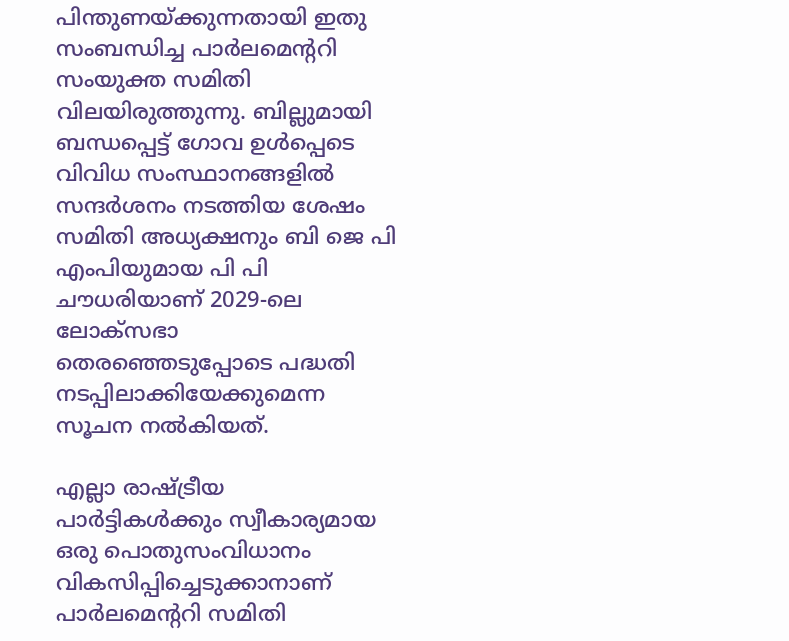പിന്തുണയ്ക്കുന്നതായി ഇതു സംബന്ധിച്ച പാര്‍ലമെന്ററി സംയുക്ത സമിതി വിലയിരുത്തുന്നു. ബില്ലുമായി ബന്ധപ്പെട്ട് ഗോവ ഉള്‍പ്പെടെ വിവിധ സംസ്ഥാനങ്ങളില്‍ സന്ദര്‍ശനം നടത്തിയ ശേഷം സമിതി അധ്യക്ഷനും ബി ജെ പി എംപിയുമായ പി പി ചൗധരിയാണ് 2029-ലെ ലോക്സഭാ തെരഞ്ഞെടുപ്പോടെ പദ്ധതി നടപ്പിലാക്കിയേക്കുമെന്ന സൂചന നല്‍കിയത്.

എല്ലാ രാഷ്ട്രീയ പാര്‍ട്ടികള്‍ക്കും സ്വീകാര്യമായ ഒരു പൊതുസംവിധാനം വികസിപ്പിച്ചെടുക്കാനാണ് പാര്‍ലമെന്ററി സമിതി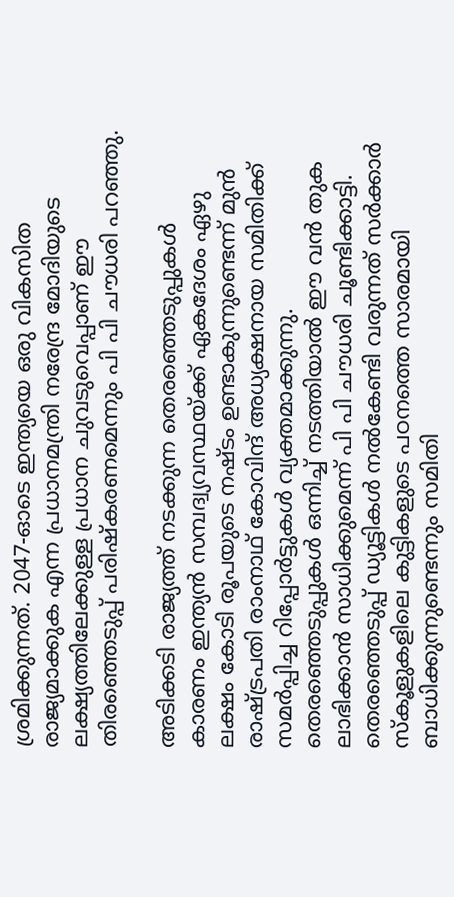ശ്രമിക്കുന്നത്. 2047-ഓടെ ഇന്ത്യയെ ഒരു വികസിത രാജ്യമാക്കുക എന്ന പ്രധാനമന്ത്രി നരേന്ദ്ര മോദിയുടെ ലക്ഷ്യത്തിലേക്കുള്ള പ്രധാന ചുവടുവെപ്പാണ് ഈ തിരഞ്ഞെടുപ്പ് പരിഷ്‌കരണമെന്നും പി പി ചൗധരി പറഞ്ഞു.

അടിക്കടി രാജ്യത്ത് നടക്കുന്ന തെരഞ്ഞെടുപ്പുകള്‍ കാരണം ഇന്ത്യന്‍ സമ്പദ്വ്യവസ്ഥയ്ക്ക് ഏകദേശം ഏഴു ലക്ഷം കോടി രൂപയുടെ നഷ്ടം ഉണ്ടാകുന്നുണ്ടെന്ന് മുന്‍ രാഷ്ട്രപതി രാംനാഥ് കോവിന്ദ് അധ്യക്ഷനായ സമിതിക്ക് സമര്‍പ്പിച്ച റിപ്പോര്‍ട്ടുകള്‍ വ്യക്തമാക്കുന്നു. തെരഞ്ഞെടുപ്പുകള്‍ ഒന്നിച്ച് നടത്തിയാല്‍ ഈ വന്‍ തുക ലാഭിക്കാന്‍ സാധിക്കുമെന്ന് പി പി ചൗധരി ചൂണ്ടിക്കാട്ടി. തെരഞ്ഞെടുപ്പ് ഡ്യൂട്ടികള്‍ നല്‍കേണ്ടി വരുന്നത് സര്‍ക്കാര്‍ സ്‌കൂളുകളിലെ കുട്ടികളുടെ പഠനത്തെ സാരമായി ബാധിക്കുന്നുണ്ടെന്നും സമിതി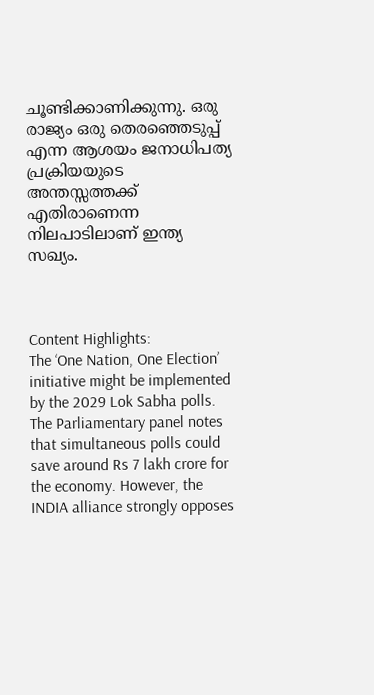ചൂണ്ടിക്കാണിക്കുന്നു. ഒരു രാജ്യം ഒരു തെരഞ്ഞെടുപ്പ് എന്ന ആശയം ജനാധിപത്യ പ്രക്രിയയുടെ അന്തസ്സത്തക്ക് എതിരാണെന്ന നിലപാടിലാണ് ഇന്ത്യ സഖ്യം.



Content Highlights:
The ‘One Nation, One Election’ initiative might be implemented by the 2029 Lok Sabha polls. The Parliamentary panel notes that simultaneous polls could save around Rs 7 lakh crore for the economy. However, the INDIA alliance strongly opposes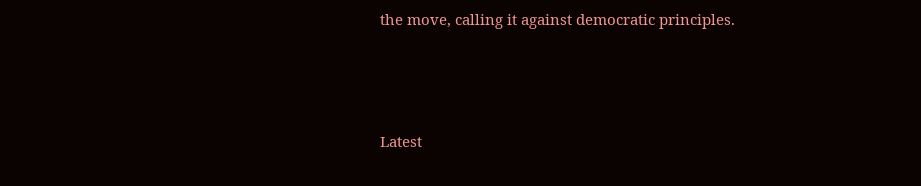the move, calling it against democratic principles.



Latest